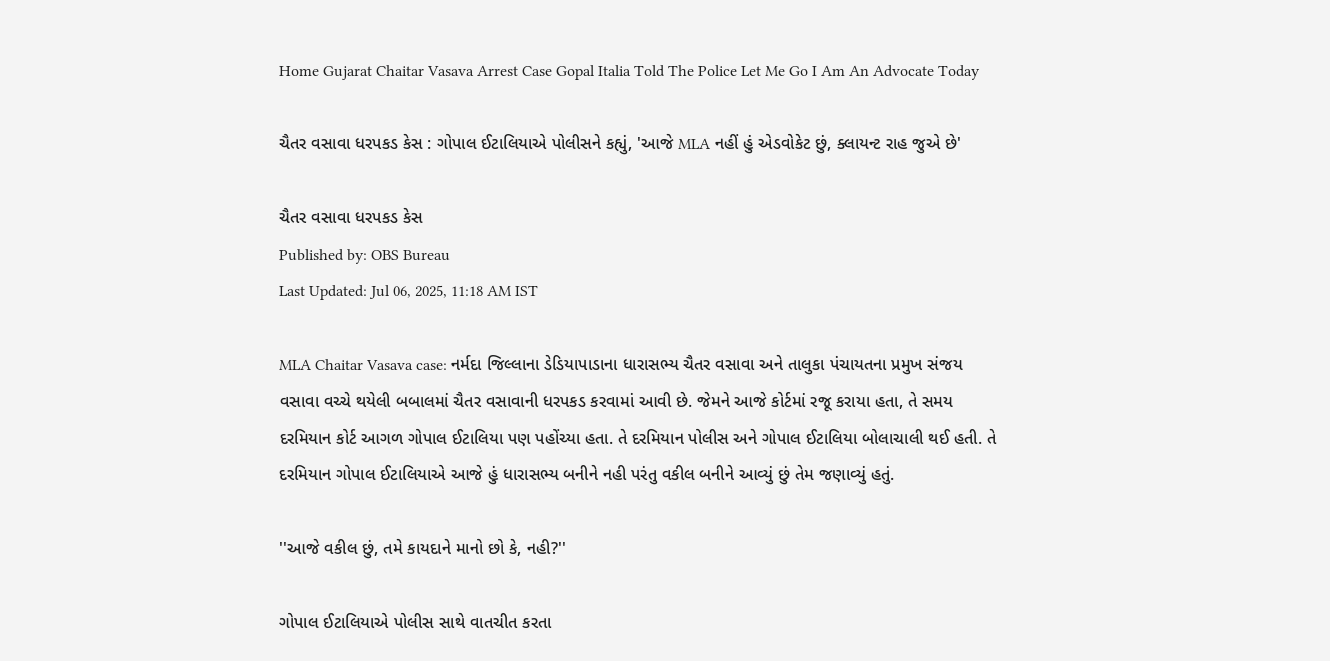Home Gujarat Chaitar Vasava Arrest Case Gopal Italia Told The Police Let Me Go I Am An Advocate Today

ચૈતર વસાવા ધરપકડ કેસ : ગોપાલ ઈટાલિયાએ પોલીસને કહ્યું, 'આજે MLA નહીં હું એડવોકેટ છું, ક્લાયન્ટ રાહ જુએ છે'

ચૈતર વસાવા ધરપકડ કેસ
Published by: OBS Bureau
Last Updated: Jul 06, 2025, 11:18 AM IST

MLA Chaitar Vasava case: નર્મદા જિલ્લાના ડેડિયાપાડાના ધારાસભ્ય ચૈતર વસાવા અને તાલુકા પંચાયતના પ્રમુખ સંજય વસાવા વચ્ચે થયેલી બબાલમાં ચૈતર વસાવાની ધરપકડ કરવામાં આવી છે. જેમને આજે કોર્ટમાં રજૂ કરાયા હતા, તે સમય દરમિયાન કોર્ટ આગળ ગોપાલ ઈટાલિયા પણ પહોંચ્યા હતા. તે દરમિયાન પોલીસ અને ગોપાલ ઈટાલિયા બોલાચાલી થઈ હતી. તે દરમિયાન ગોપાલ ઈટાલિયાએ આજે હું ધારાસભ્ય બનીને નહી પરંતુ વકીલ બનીને આવ્યું છું તેમ જણાવ્યું હતું.

''આજે વકીલ છું, તમે કાયદાને માનો છો કે, નહી?''

ગોપાલ ઈટાલિયાએ પોલીસ સાથે વાતચીત કરતા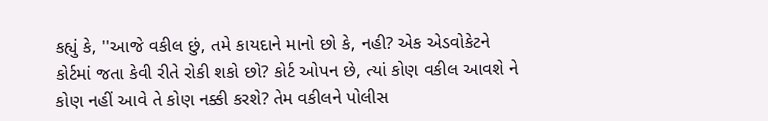કહ્યું કે, ''આજે વકીલ છું, તમે કાયદાને માનો છો કે, નહી? એક એડવોકેટને કોર્ટમાં જતા કેવી રીતે રોકી શકો છો? કોર્ટ ઓપન છે, ત્યાં કોણ વકીલ આવશે ને કોણ નહીં આવે તે કોણ નક્કી કરશે? તેમ વકીલને પોલીસ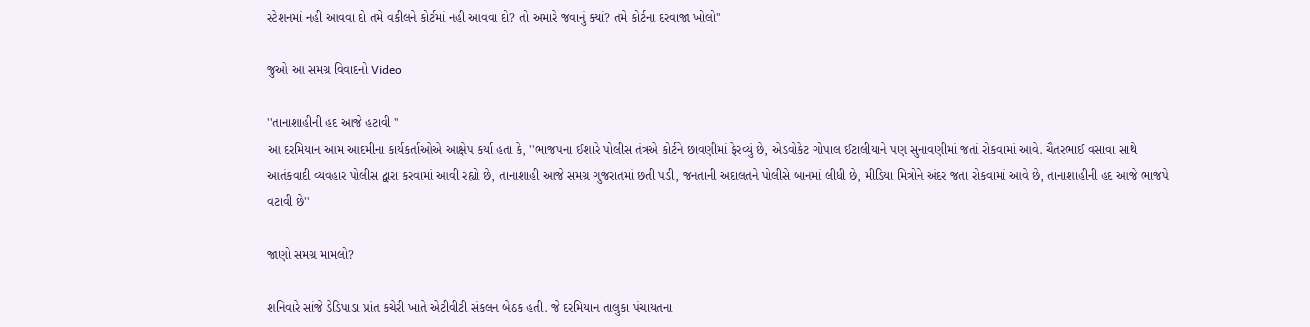સ્ટેશનમાં નહી આવવા દો તમે વકીલને કોર્ટમાં નહી આવવા દો? તો અમારે જવાનું ક્યાં? તમે કોર્ટના દરવાજા ખોલો''

જુઓ આ સમગ્ર વિવાદનો Video

''તાનાશાહીની હદ આજે હટાવી ''
આ દરમિયાન આમ આદમીના કાર્યકર્તાઓએ આક્ષેપ કર્યા હતા કે, ''ભાજપના ઈશારે પોલીસ તંત્રએ કોર્ટને છાવણીમાં ફેરવ્યું છે, એડવોકેટ ગોપાલ ઈટાલીયાને પણ સુનાવણીમાં જતાં રોકવામાં આવે. ચૈતરભાઈ વસાવા સાથે આતંકવાદી વ્યવહાર પોલીસ દ્વારા કરવામાં આવી રહ્યો છે, તાનાશાહી આજે સમગ્ર ગુજરાતમાં છતી પડી, જનતાની અદાલતને પોલીસે બાનમાં લીધી છે, મીડિયા મિત્રોને અંદર જતા રોકવામાં આવે છે, તાનાશાહીની હદ આજે ભાજપે વટાવી છે''

જાણો સમગ્ર મામલો?

શનિવારે સાંજે ડેડિપાડા પ્રાંત કચેરી ખાતે એટીવીટી સંકલન બેઠક હતી. જે દરમિયાન તાલુકા પંચાયતના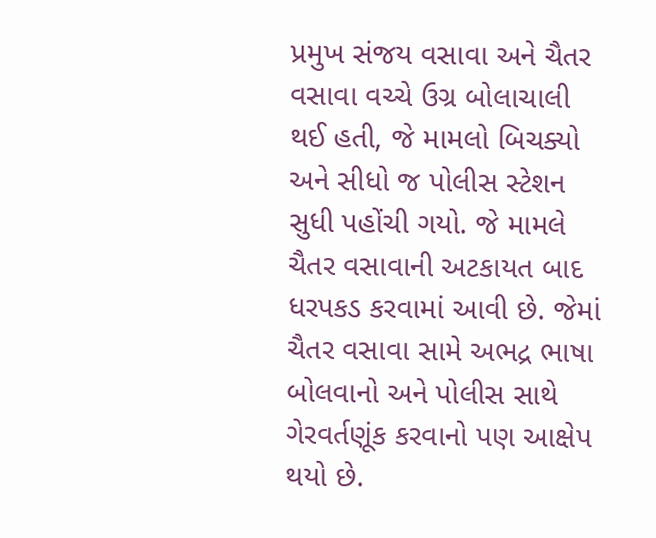પ્રમુખ સંજય વસાવા અને ચૈતર વસાવા વચ્ચે ઉગ્ર બોલાચાલી થઈ હતી, જે મામલો બિચક્યો અને સીધો જ પોલીસ સ્ટેશન સુધી પહોંચી ગયો. જે મામલે ચૈતર વસાવાની અટકાયત બાદ ધરપકડ કરવામાં આવી છે. જેમાં ચૈતર વસાવા સામે અભદ્ર ભાષા બોલવાનો અને પોલીસ સાથે ગેરવર્તણૂંક કરવાનો પણ આક્ષેપ થયો છે.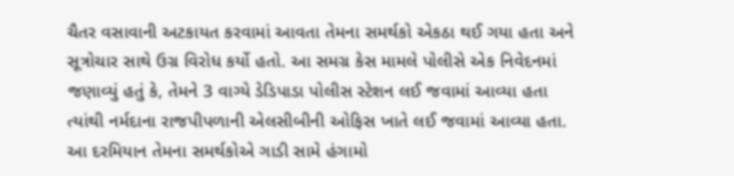ચૈતર વસાવાની અટકાયત કરવામાં આવતા તેમના સમર્થકો એકઠા થઈ ગયા હતા અને સૂત્રોચાર સાથે ઉગ્ર વિરોધ કર્યો હતો. આ સમગ્ર કેસ મામલે પોલીસે એક નિવેદનમાં જણાવ્યું હતું કે, તેમને 3 વાગ્યે ડેડિપાડા પોલીસ સ્ટેશન લઈ જવામાં આવ્યા હતા ત્યાંથી નર્મદાના રાજપીપળાની એલસીબીની ઓફિસ ખાતે લઈ જવામાં આવ્યા હતા. આ દરમિયાન તેમના સમર્થકોએ ગાડી સામે હંગામો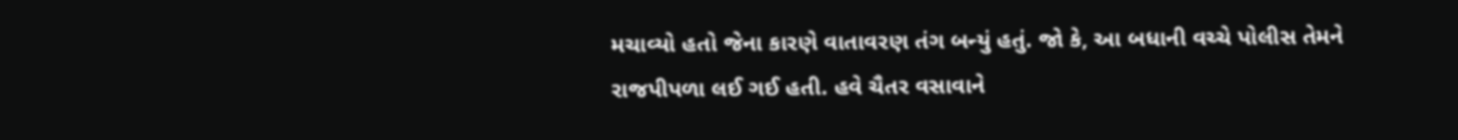મચાવ્યો હતો જેના કારણે વાતાવરણ તંગ બન્યું હતું. જો કે, આ બધાની વચ્ચે પોલીસ તેમને રાજપીપળા લઈ ગઈ હતી. હવે ચૈતર વસાવાને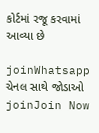કોર્ટમાં રજૂ કરવામાં આવ્યા છે

joinWhatsapp ચેનલ સાથે જોડાઓ
joinJoin Now